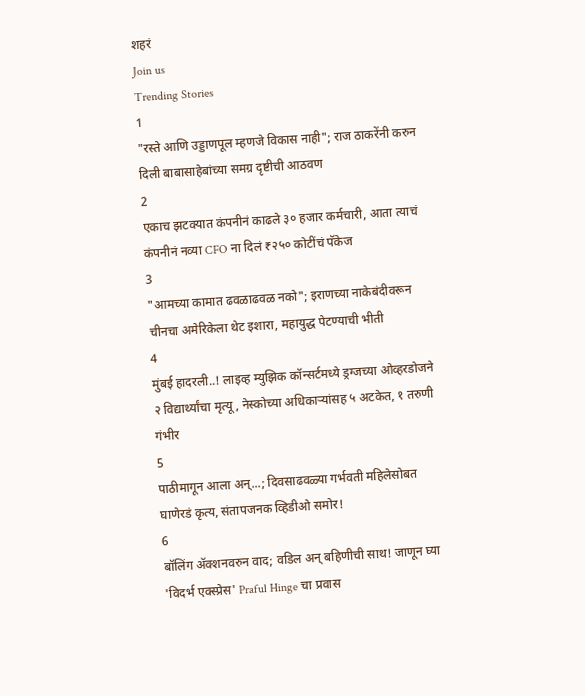शहरं
Join us
Trending Stories
1
"रस्ते आणि उड्डाणपूल म्हणजे विकास नाही"; राज ठाकरेंनी करुन दिली बाबासाहेबांच्या समग्र दृष्टीची आठवण
2
एकाच झटक्यात कंपनीनं काढले ३० हजार कर्मचारी, आता त्याचं कंपनीनं नव्या CFO ना दिलं ₹२५० कोटींचं पॅकेज
3
"आमच्या कामात ढवळाढवळ नको"; इराणच्या नाकेबंदीवरून चीनचा अमेरिकेला थेट इशारा, महायुद्ध पेटण्याची भीती
4
मुंबई हादरली..! लाइव्ह म्युझिक कॉन्सर्टमध्ये ड्रग्जच्या ओव्हरडोजने २ विद्यार्थ्यांचा मृत्यू, नेस्कोच्या अधिकाऱ्यांसह ५ अटकेत, १ तरुणी गंभीर
5
पाठीमागून आला अन्...; दिवसाढवळ्या गर्भवती महिलेसोबत घाणेरडं कृत्य, संतापजनक व्हिडीओ समोर!
6
बॉलिंग ॲक्शनवरुन वाद; वडिल अन् बहिणीची साथ! जाणून घ्या 'विदर्भ एक्स्प्रेस' Praful Hinge चा प्रवास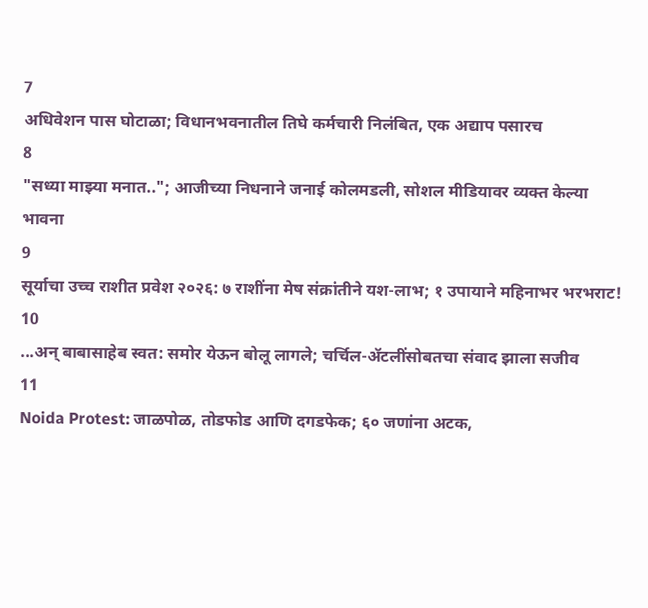7
अधिवेशन पास घोटाळा; विधानभवनातील तिघे कर्मचारी निलंबित, एक अद्याप पसारच
8
"सध्या माझ्या मनात.."; आजीच्या निधनाने जनाई कोलमडली, सोशल मीडियावर व्यक्त केल्या भावना
9
सूर्याचा उच्च राशीत प्रवेश २०२६: ७ राशींना मेष संक्रांतीने यश-लाभ; १ उपायाने महिनाभर भरभराट!
10
...अन् बाबासाहेब स्वत: समोर येऊन बोलू लागले; चर्चिल-ॲटलींसोबतचा संवाद झाला सजीव
11
Noida Protest: जाळपोळ, तोडफोड आणि दगडफेक; ६० जणांना अटक,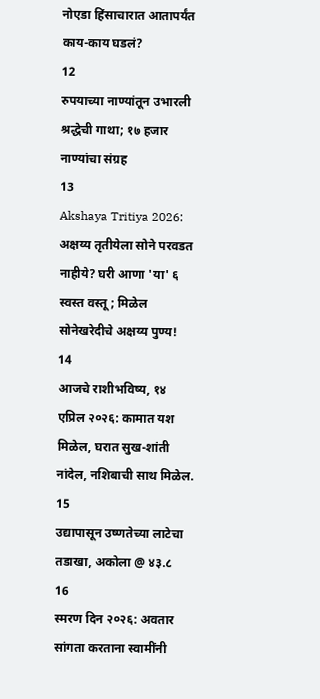नोएडा हिंसाचारात आतापर्यंत काय-काय घडलं?
12
रुपयाच्या नाण्यांतून उभारली श्रद्धेची गाथा; १७ हजार नाण्यांचा संग्रह
13
Akshaya Tritiya 2026: अक्षय्य तृतीयेला सोने परवडत नाहीये? घरी आणा 'या' ६ स्वस्त वस्तू; मिळेल सोनेखरेदीचे अक्षय्य पुण्य!
14
आजचे राशीभविष्य, १४ एप्रिल २०२६: कामात यश मिळेल, घरात सुख-शांती नांदेल, नशिबाची साथ मिळेल.
15
उद्यापासून उष्णतेच्या लाटेचा तडाखा, अकोला @ ४३.८
16
स्मरण दिन २०२६: अवतार सांगता करताना स्वामींनी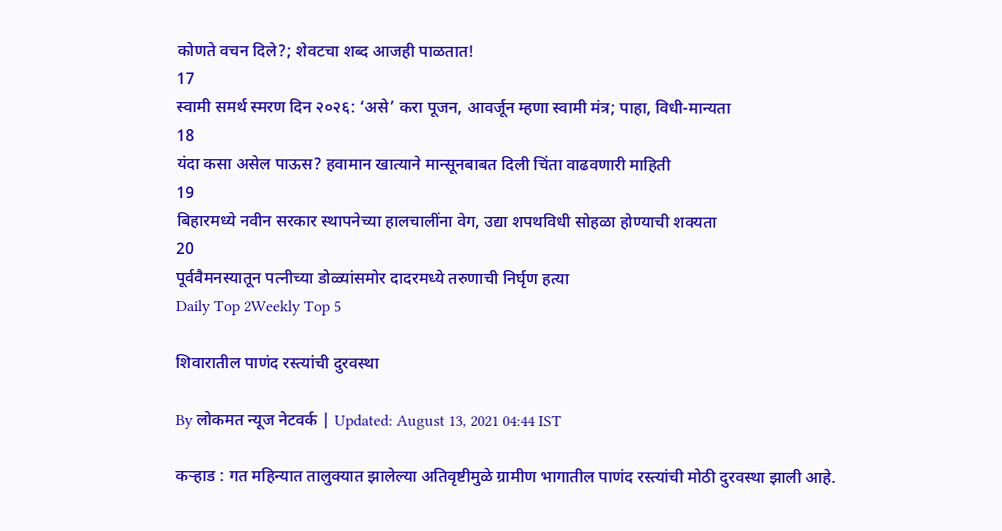कोणते वचन दिले?; शेवटचा शब्द आजही पाळतात!
17
स्वामी समर्थ स्मरण दिन २०२६: ‘असे’ करा पूजन, आवर्जून म्हणा स्वामी मंत्र; पाहा, विधी-मान्यता
18
यंदा कसा असेल पाऊस? हवामान खात्याने मान्सूनबाबत दिली चिंता वाढवणारी माहिती
19
बिहारमध्ये नवीन सरकार स्थापनेच्या हालचालींना वेग, उद्या शपथविधी सोहळा होण्याची शक्यता
20
पूर्ववैमनस्यातून पत्नीच्या डोळ्यांसमोर दादरमध्ये तरुणाची निर्घृण हत्या
Daily Top 2Weekly Top 5

शिवारातील पाणंद रस्त्यांची दुरवस्था

By लोकमत न्यूज नेटवर्क | Updated: August 13, 2021 04:44 IST

कऱ्हाड : गत महिन्यात तालुक्यात झालेल्या अतिवृष्टीमुळे ग्रामीण भागातील पाणंद रस्त्यांची मोठी दुरवस्था झाली आहे.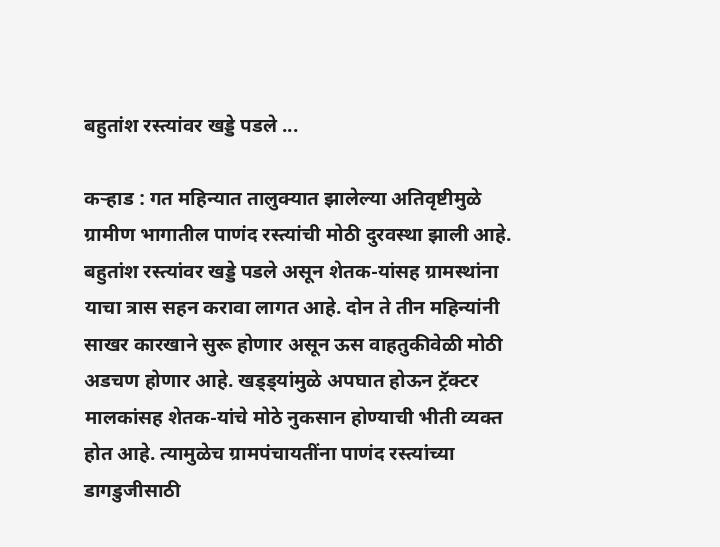बहुतांश रस्त्यांवर खड्डे पडले ...

कऱ्हाड : गत महिन्यात तालुक्यात झालेल्या अतिवृष्टीमुळे ग्रामीण भागातील पाणंद रस्त्यांची मोठी दुरवस्था झाली आहे. बहुतांश रस्त्यांवर खड्डे पडले असून शेतक-यांसह ग्रामस्थांना याचा त्रास सहन करावा लागत आहे. दोन ते तीन महिन्यांनी साखर कारखाने सुरू होणार असून ऊस वाहतुकीवेळी मोठी अडचण होणार आहे. खड्ड्यांमुळे अपघात होऊन ट्रॅक्टर मालकांसह शेतक-यांचे मोठे नुकसान होण्याची भीती व्यक्त होत आहे. त्यामुळेच ग्रामपंचायतींना पाणंद रस्त्यांच्या डागडुजीसाठी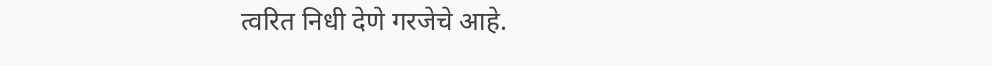त्वरित निधी देणे गरजेचे आहे.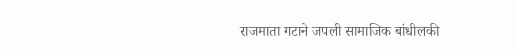राजमाता गटाने जपली सामाजिक बांधीलकी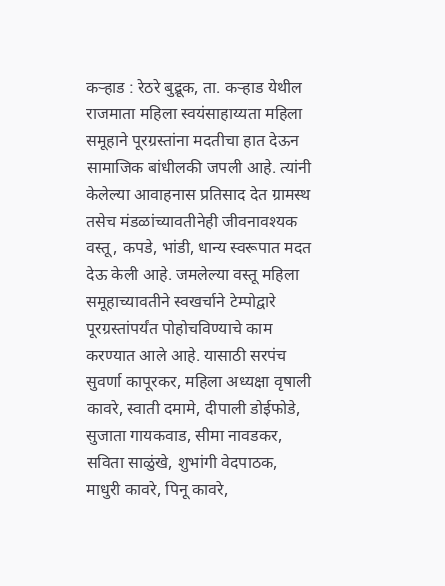कऱ्हाड : रेठरे बुद्रूक, ता. कऱ्हाड येथील राजमाता महिला स्वयंसाहाय्यता महिला समूहाने पूरग्रस्तांना मदतीचा हात देऊन सामाजिक बांधीलकी जपली आहे. त्यांनी केलेल्या आवाहनास प्रतिसाद देत ग्रामस्थ तसेच मंडळांच्यावतीनेही जीवनावश्यक वस्तू, कपडे, भांडी, धान्य स्वरूपात मदत देऊ केली आहे. जमलेल्या वस्तू महिला समूहाच्यावतीने स्वखर्चाने टेम्पोद्वारे पूरग्रस्तांपर्यंत पोहोचविण्याचे काम करण्यात आले आहे. यासाठी सरपंच सुवर्णा कापूरकर, महिला अध्यक्षा वृषाली कावरे, स्वाती दमामे, दीपाली डोईफोडे, सुजाता गायकवाड, सीमा नावडकर, सविता साळुंखे, शुभांगी वेदपाठक, माधुरी कावरे, पिनू कावरे,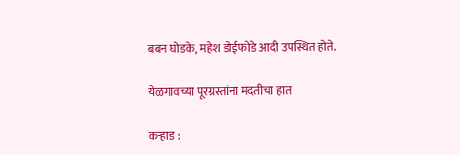बबन घोडके, महेश डोईफोडे आदी उपस्थित होते.

येळगावच्या पूरग्रस्तांना मदतीचा हात

कऱ्हाड :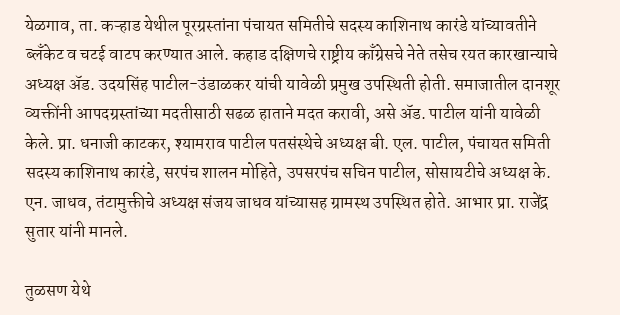येळगाव, ता. कऱ्हाड येथील पूरग्रस्तांना पंचायत समितीचे सदस्य काशिनाथ कारंडे यांच्यावतीने ब्लँकेट व चटई वाटप करण्यात आले. कहाड दक्षिणचे राष्ट्रीय काँग्रेसचे नेते तसेच रयत कारखान्याचे अध्यक्ष अ‍ॅड. उदयसिंह पाटील-उंडाळकर यांची यावेळी प्रमुख उपस्थिती होती. समाजातील दानशूर व्यक्तींनी आपदग्रस्तांच्या मदतीसाठी सढळ हाताने मदत करावी, असे अ‍ॅड. पाटील यांनी यावेळी केले. प्रा. धनाजी काटकर, श्यामराव पाटील पतसंस्थेचे अध्यक्ष बी. एल. पाटील, पंचायत समिती सदस्य काशिनाथ कारंडे, सरपंच शालन मोहिते, उपसरपंच सचिन पाटील, सोसायटीचे अध्यक्ष के. एन. जाधव, तंटामुक्तीचे अध्यक्ष संजय जाधव यांच्यासह ग्रामस्थ उपस्थित होते. आभार प्रा. राजेंद्र सुतार यांनी मानले.

तुळसण येथे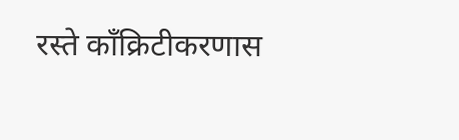रस्ते काँक्रिटीकरणास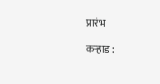प्रारंभ

कऱ्हाड :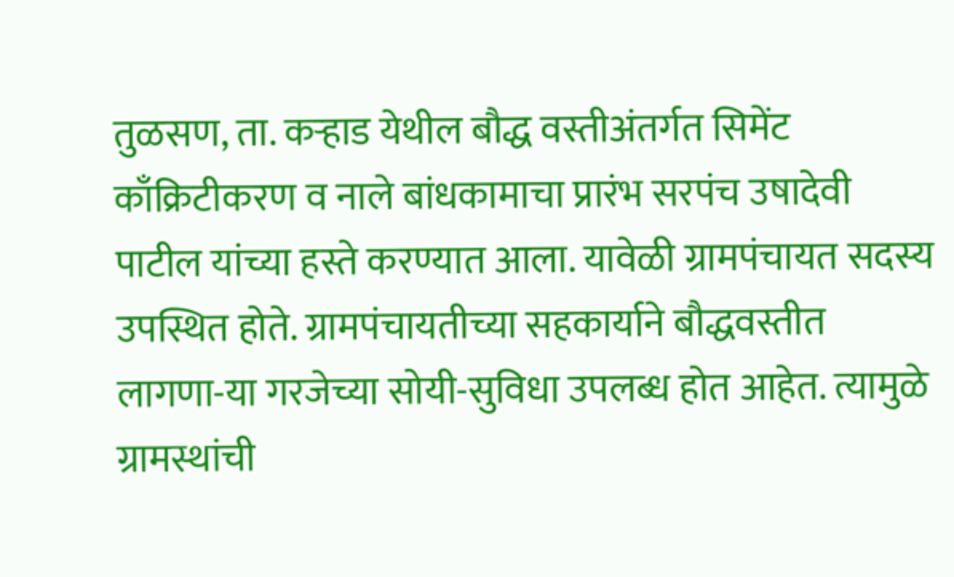तुळसण, ता. कऱ्हाड येथील बौद्ध वस्तीअंतर्गत सिमेंट काँक्रिटीकरण व नाले बांधकामाचा प्रारंभ सरपंच उषादेवी पाटील यांच्या हस्ते करण्यात आला. यावेळी ग्रामपंचायत सदस्य उपस्थित होते. ग्रामपंचायतीच्या सहकार्याने बौद्धवस्तीत लागणा-या गरजेच्या सोयी-सुविधा उपलब्ध होत आहेत. त्यामुळे ग्रामस्थांची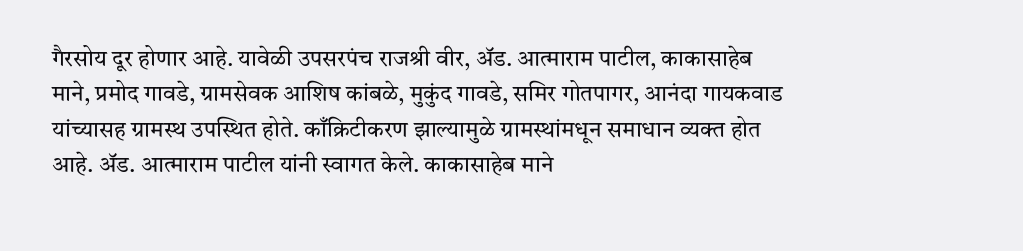गैरसोय दूर होणार आहे. यावेळी उपसरपंच राजश्री वीर, अ‍ॅड. आत्माराम पाटील, काकासाहेब माने, प्रमोद गावडे, ग्रामसेवक आशिष कांबळे, मुकुंद गावडे, समिर गोतपागर, आनंदा गायकवाड यांच्यासह ग्रामस्थ उपस्थित होते. काँक्रिटीकरण झाल्यामुळे ग्रामस्थांमधून समाधान व्यक्त होत आहे. अ‍ॅड. आत्माराम पाटील यांनी स्वागत केले. काकासाहेब माने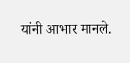यांनी आभार मानले.